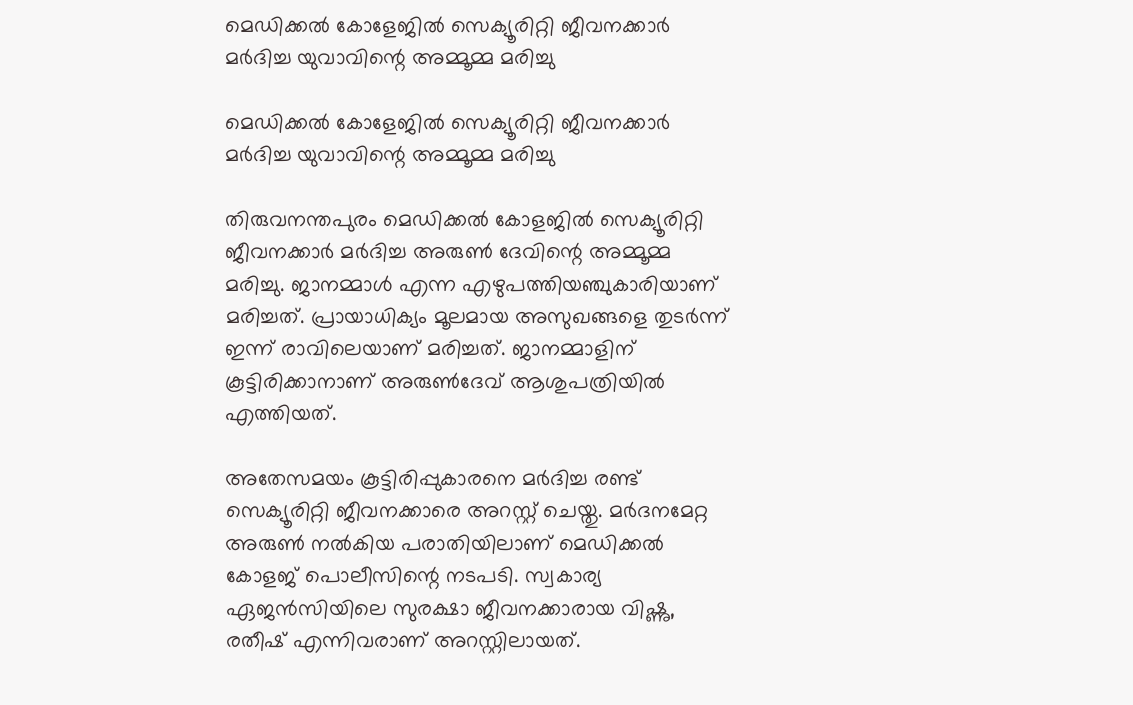മെഡിക്കൽ കോളേജിൽ സെക്യൂരിറ്റി ജീവനക്കാർ മർദിച്ച യുവാവിന്റെ അമ്മൂമ്മ മരിച്ചു

മെഡിക്കൽ കോളേജിൽ സെക്യൂരിറ്റി ജീവനക്കാർ മർദിച്ച യുവാവിന്റെ അമ്മൂമ്മ മരിച്ചു

തിരുവനന്തപുരം മെഡിക്കൽ കോളജിൽ സെക്യൂരിറ്റി ജീവനക്കാർ മർദിച്ച അരുൺ ദേവിന്റെ അമ്മൂമ്മ മരിച്ചു. ജാനമ്മാൾ എന്ന എഴുപത്തിയഞ്ചുകാരിയാണ് മരിച്ചത്. പ്രായാധിക്യം മൂലമായ അസുഖങ്ങളെ തുടർന്ന് ഇന്ന് രാവിലെയാണ് മരിച്ചത്. ജാനമ്മാളിന് കൂട്ടിരിക്കാനാണ് അരുൺദേവ് ആശുപത്രിയിൽ എത്തിയത്.

അതേസമയം കൂട്ടിരിപ്പുകാരനെ മർദിച്ച രണ്ട് സെക്യൂരിറ്റി ജീവനക്കാരെ അറസ്റ്റ് ചെയ്തു. മർദനമേറ്റ അരുൺ നൽകിയ പരാതിയിലാണ് മെഡിക്കൽ കോളജ് പൊലീസിന്റെ നടപടി. സ്വകാര്യ ഏജന്‍സിയിലെ സുരക്ഷാ ജീവനക്കാരായ വിഷ്ണു, രതീഷ് എന്നിവരാണ് അറസ്റ്റിലായത്.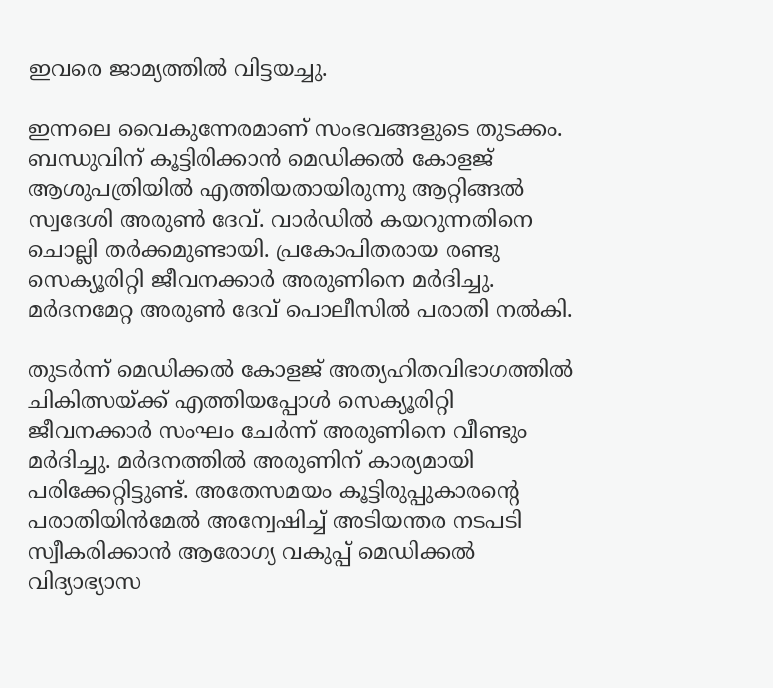ഇവരെ ജാമ്യത്തിൽ വിട്ടയച്ചു.

ഇന്നലെ വൈകുന്നേരമാണ് സംഭവങ്ങളുടെ തുടക്കം. ബന്ധുവിന് കൂട്ടിരിക്കാൻ മെഡിക്കൽ കോളജ് ആശുപത്രിയിൽ എത്തിയതായിരുന്നു ആറ്റിങ്ങൽ സ്വദേശി അരുൺ ദേവ്. വാർഡിൽ കയറുന്നതിനെ ചൊല്ലി തർക്കമുണ്ടായി. പ്രകോപിതരായ രണ്ടു സെക്യൂരിറ്റി ജീവനക്കാർ അരുണിനെ മർദിച്ചു. മർദനമേറ്റ അരുൺ ദേവ് പൊലീസിൽ പരാതി നൽകി.

തുടർന്ന് മെഡിക്കൽ കോളജ് അത്യഹിതവിഭാഗത്തിൽ ചികിത്സയ്ക്ക് എത്തിയപ്പോൾ സെക്യൂരിറ്റി ജീവനക്കാർ സംഘം ചേർന്ന് അരുണിനെ വീണ്ടും മർദിച്ചു. മർദനത്തിൽ അരുണിന് കാര്യമായി പരിക്കേറ്റിട്ടുണ്ട്. അതേസമയം കൂട്ടിരുപ്പുകാരന്റെ പരാതിയിന്‍മേല്‍ അന്വേഷിച്ച് അടിയന്തര നടപടി സ്വീകരിക്കാന്‍ ആരോഗ്യ വകുപ്പ് മെഡിക്കല്‍ വിദ്യാഭ്യാസ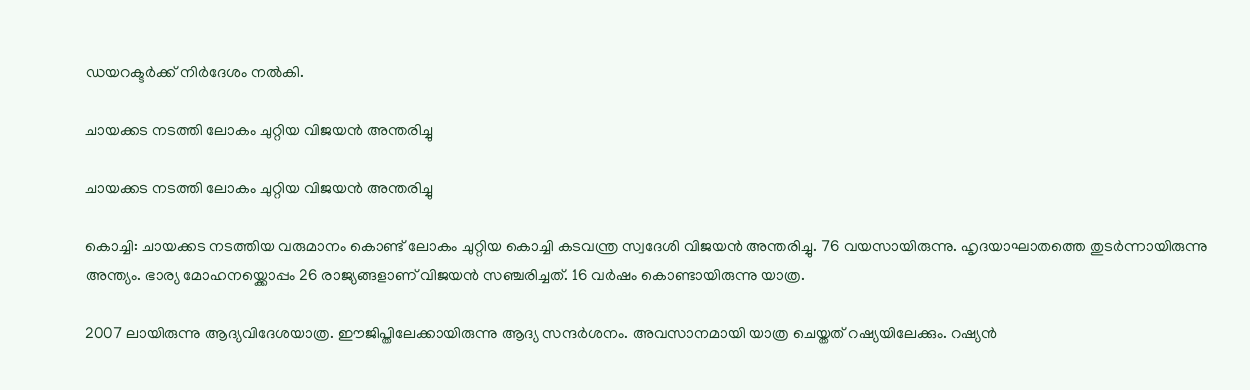ഡയറക്ടര്‍ക്ക് നിര്‍ദേശം നല്‍കി.

ചായക്കട നടത്തി ലോകം ചുറ്റിയ വിജയൻ അന്തരിച്ചു

ചായക്കട നടത്തി ലോകം ചുറ്റിയ വിജയൻ അന്തരിച്ചു

കൊച്ചി: ചായക്കട നടത്തിയ വരുമാനം കൊണ്ട് ലോകം ചുറ്റിയ കൊച്ചി കടവന്ത്ര സ്വദേശി വിജയന്‍ അന്തരിച്ചു. 76 വയസായിരുന്നു. ഹൃദയാഘാതത്തെ തുടര്‍ന്നായിരുന്നു അന്ത്യം. ഭാര്യ മോഹനയ്ക്കൊപ്പം 26 രാജ്യങ്ങളാണ് വിജയൻ സഞ്ചരിച്ചത്. 16 വർഷം കൊണ്ടായിരുന്നു യാത്ര.

2007 ലായിരുന്നു ആദ്യവിദേശയാത്ര. ഈജിപ്തിലേക്കായിരുന്നു ആദ്യ സന്ദര്‍ശനം. അവസാനമായി യാത്ര ചെയ്തത് റഷ്യയിലേക്കും. റഷ്യന്‍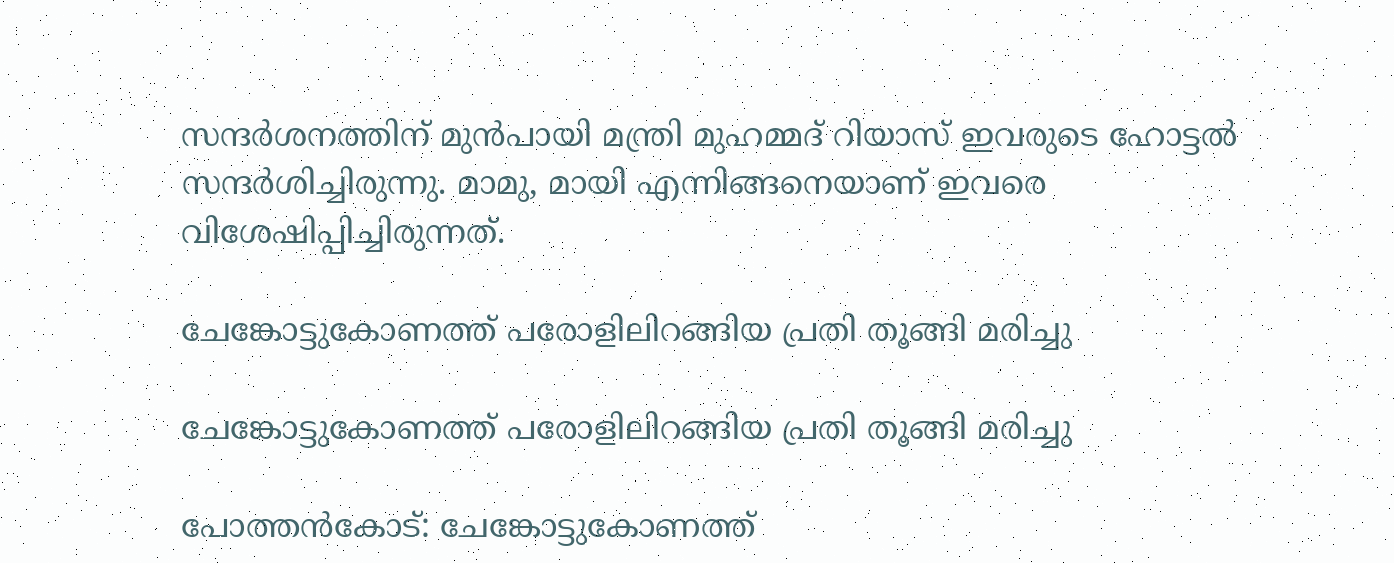സന്ദര്‍ശനത്തിന് മുന്‍പായി മന്ത്രി മുഹമ്മദ് റിയാസ് ഇവരുടെ ഹോട്ടല്‍ സന്ദര്‍ശിച്ചിരുന്നു. മാമു, മായി എന്നിങ്ങനെയാണ് ഇവരെ വിശേഷിപ്പിച്ചിരുന്നത്.

ചേങ്കോട്ടുകോണത്ത് പരോളിലിറങ്ങിയ പ്രതി തൂങ്ങി മരിച്ചു

ചേങ്കോട്ടുകോണത്ത് പരോളിലിറങ്ങിയ പ്രതി തൂങ്ങി മരിച്ചു

പോത്തൻകോട്: ചേങ്കോട്ടുകോണത്ത്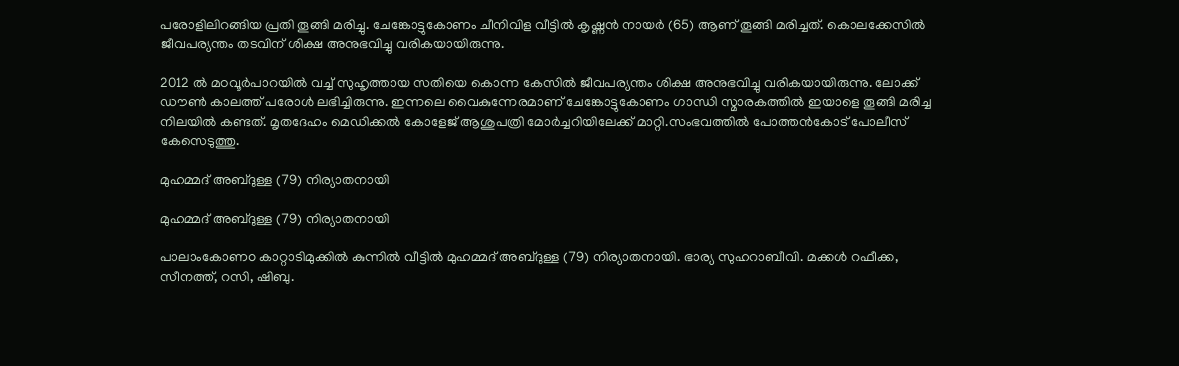പരോളിലിറങ്ങിയ പ്രതി തൂങ്ങി മരിച്ചു. ചേങ്കോട്ടുകോണം ചീനിവിള വീട്ടിൽ കൃഷ്ണൻ നായർ (65) ആണ് തൂങ്ങി മരിച്ചത്. കൊലക്കേസിൽ ജീവപര്യന്തം തടവിന് ശിക്ഷ അനുഭവിച്ചു വരികയായിരുന്നു.

2012 ൽ മഠവൂർപാറയിൽ വച്ച് സുഹൃത്തായ സതിയെ കൊന്ന കേസിൽ ജീവപര്യന്തം ശിക്ഷ അനുഭവിച്ചു വരികയായിരുന്നു. ലോക്ക് ഡൗൺ കാലത്ത് പരോൾ ലഭിച്ചിരുന്നു. ഇന്നലെ വൈകുന്നേരമാണ് ചേങ്കോട്ടുകോണം ഗാന്ധി സ്മാരകത്തിൽ ഇയാളെ തൂങ്ങി മരിച്ച നിലയിൽ കണ്ടത്. മൃതദേഹം മെഡിക്കൽ കോളേജ് ആശുപത്രി മോർച്ചറിയിലേക്ക് മാറ്റി.സംഭവത്തിൽ പോത്തൻകോട് പോലീസ് കേസെടുത്തു.

മുഹമ്മദ് അബ്ദുള്ള (79) നിര്യാതനായി

മുഹമ്മദ് അബ്ദുള്ള (79) നിര്യാതനായി

പാലാംകോണo കാറ്റാടിമുക്കിൽ കുന്നിൽ വീട്ടിൽ മുഹമ്മദ് അബ്ദുള്ള (79) നിര്യാതനായി. ഭാര്യ സുഹറാബീവി. മക്കൾ റഫീക്ക, സീനത്ത്, റസി, ഷിബു.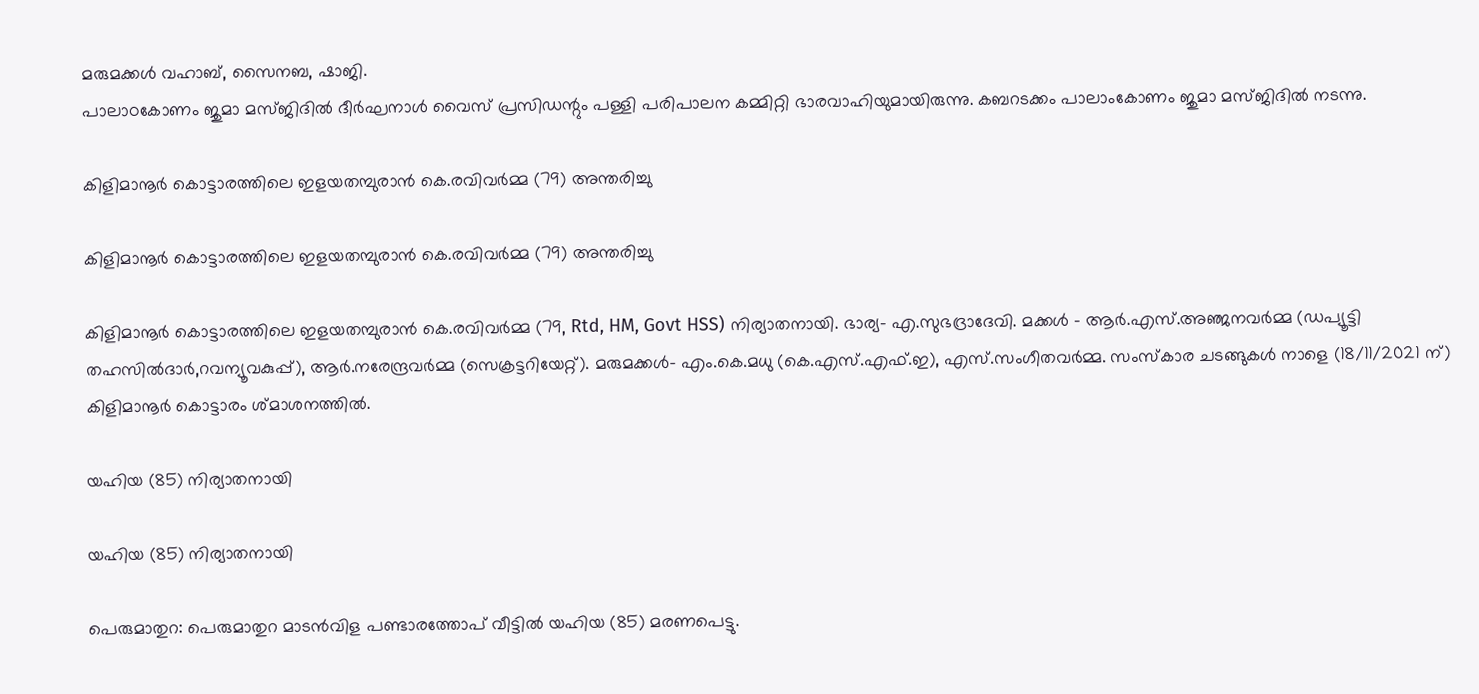മരുമക്കൾ വഹാബ്, സൈനബ, ഷാജി.
പാലാoകോണം ജുമാ മസ്ജിദിൽ ദീർഘനാൾ വൈസ് പ്രസിഡന്റും പള്ളി പരിപാലന കമ്മിറ്റി ഭാരവാഹിയുമായിരുന്നു. കബറടക്കം പാലാംകോണം ജുമാ മസ്ജിദിൽ നടന്നു.

കിളിമാനൂർ കൊട്ടാരത്തിലെ ഇളയതമ്പുരാൻ കെ.രവിവർമ്മ (79) അന്തരിച്ചു

കിളിമാനൂർ കൊട്ടാരത്തിലെ ഇളയതമ്പുരാൻ കെ.രവിവർമ്മ (79) അന്തരിച്ചു

കിളിമാനൂർ കൊട്ടാരത്തിലെ ഇളയതമ്പുരാൻ കെ.രവിവർമ്മ (79, Rtd, HM, Govt HSS) നിര്യാതനായി. ഭാര്യ- എ.സുഭദ്രാദേവി. മക്കൾ – ആർ.എസ്.അഞ്ജനവർമ്മ (ഡപ്യൂട്ടി തഹസിൽദാർ,റവന്യൂവകുപ്പ്), ആർ.നരേന്ദ്രവർമ്മ (സെക്രട്ടറിയേറ്റ്). മരുമക്കൾ- എം.കെ.മധു (കെ.എസ്.എഫ്.ഇ), എസ്.സംഗീതവർമ്മ. സംസ്കാര ചടങ്ങുകൾ നാളെ (18/11/2021 ന്) കിളിമാനൂർ കൊട്ടാരം ശ്മാശനത്തിൽ.

യഹിയ (85) നിര്യാതനായി

യഹിയ (85) നിര്യാതനായി

പെരുമാതുറ: പെരുമാതുറ മാടൻവിള പണ്ടാരത്തോപ് വീട്ടിൽ യഹിയ (85) മരണപെട്ടു.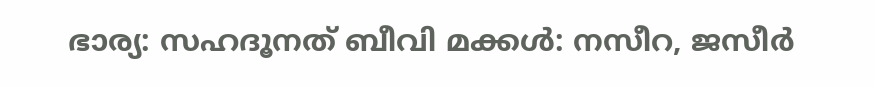ഭാര്യ: സഹദൂനത് ബീവി മക്കൾ: നസീറ, ജസീർ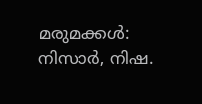മരുമക്കൾ: നിസാർ, നിഷ.